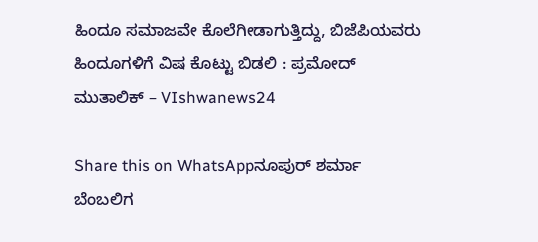ಹಿಂದೂ ಸಮಾಜವೇ ಕೊಲೆಗೀಡಾಗುತ್ತಿದ್ದು, ಬಿಜೆಪಿಯವರು ಹಿಂದೂಗಳಿಗೆ ವಿಷ ಕೊಟ್ಟು ಬಿಡಲಿ : ಪ್ರಮೋದ್ ಮುತಾಲಿಕ್ – VIshwanews24

Share this on WhatsAppನೂಪುರ್ ಶರ್ಮಾ ಬೆಂಬಲಿಗ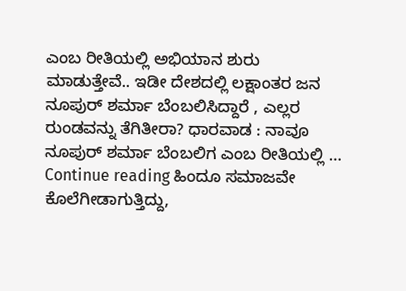ಎಂಬ ರೀತಿಯಲ್ಲಿ ಅಭಿಯಾನ ಶುರು ಮಾಡುತ್ತೇವೆ.. ಇಡೀ ದೇಶದಲ್ಲಿ ಲಕ್ಷಾಂತರ ಜನ ನೂಪುರ್ ಶರ್ಮಾ ಬೆಂಬಲಿಸಿದ್ದಾರೆ , ಎಲ್ಲರ ರುಂಡವನ್ನು ತೆಗಿತೀರಾ? ಧಾರವಾಡ : ನಾವೂ ನೂಪುರ್ ಶರ್ಮಾ ಬೆಂಬಲಿಗ ಎಂಬ ರೀತಿಯಲ್ಲಿ … Continue reading ಹಿಂದೂ ಸಮಾಜವೇ ಕೊಲೆಗೀಡಾಗುತ್ತಿದ್ದು,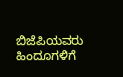ಬಿಜೆಪಿಯವರು ಹಿಂದೂಗಳಿಗೆ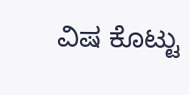ವಿಷ ಕೊಟ್ಟು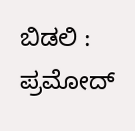ಬಿಡಲಿ : ಪ್ರಮೋದ್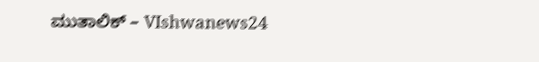ಮುತಾಲಿಕ್ – VIshwanews24